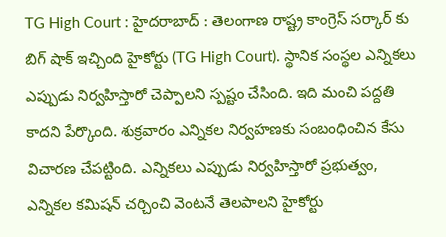TG High Court : హైదరాబాద్ : తెలంగాణ రాష్ట్ర కాంగ్రెస్ సర్కార్ కు బిగ్ షాక్ ఇచ్చింది హైకోర్టు (TG High Court). స్థానిక సంస్థల ఎన్నికలు ఎప్పుడు నిర్వహిస్తారో చెప్పాలని స్పష్టం చేసింది. ఇది మంచి పద్దతి కాదని పేర్కొంది. శుక్రవారం ఎన్నికల నిర్వహణకు సంబంధించిన కేసు విచారణ చేపట్టింది. ఎన్నికలు ఎప్పుడు నిర్వహిస్తారో ప్రభుత్వం, ఎన్నికల కమిషన్ చర్చించి వెంటనే తెలపాలని హైకోర్టు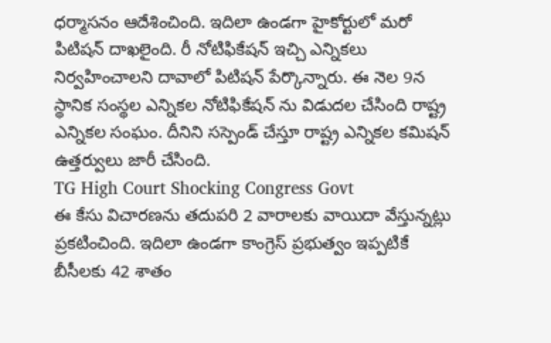ధర్మాసనం ఆదేశించింది. ఇదిలా ఉండగా హైకోర్టులో మరో పిటిషన్ దాఖలైంది. రీ నోటిఫికేషన్ ఇచ్చి ఎన్నికలు నిర్వహించాలని దావాలో పిటిషన్ పేర్కొన్నారు. ఈ నెల 9న స్థానిక సంస్థల ఎన్నికల నోటిఫికేషన్ ను విడుదల చేసింది రాష్ట్ర ఎన్నికల సంఘం. దీనిని సస్పెండ్ చేస్తూ రాష్ట్ర ఎన్నికల కమిషన్ ఉత్తర్వులు జారీ చేసింది.
TG High Court Shocking Congress Govt
ఈ కేసు విచారణను తదుపరి 2 వారాలకు వాయిదా వేస్తున్నట్లు ప్రకటించింది. ఇదిలా ఉండగా కాంగ్రెస్ ప్రభుత్వం ఇప్పటికే బీసీలకు 42 శాతం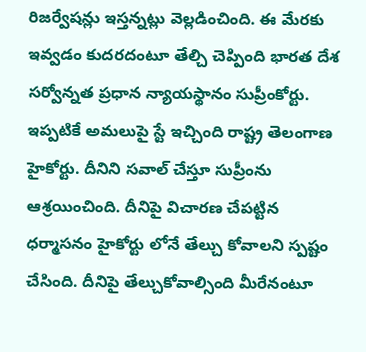రిజర్వేషన్లు ఇస్తన్నట్లు వెల్లడించింది. ఈ మేరకు ఇవ్వడం కుదరదంటూ తేల్చి చెప్పింది భారత దేశ సర్వోన్నత ప్రధాన న్యాయస్థానం సుప్రీంకోర్టు. ఇప్పటికే అమలుపై స్టే ఇచ్చింది రాష్ట్ర తెలంగాణ హైకోర్టు. దీనిని సవాల్ చేస్తూ సుప్రీంను ఆశ్రయించింది. దీనిపై విచారణ చేపట్టిన ధర్మాసనం హైకోర్టు లోనే తేల్చు కోవాలని స్పష్టం చేసింది. దీనిపై తేల్చుకోవాల్సింది మీరేనంటూ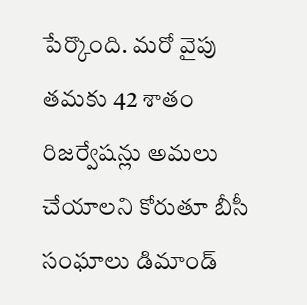పేర్కొంది. మరో వైపు తమకు 42 శాతం రిజర్వేషన్లు అమలు చేయాలని కోరుతూ బీసీ సంఘాలు డిమాండ్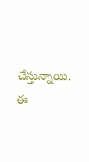చేస్తున్నాయి. ఈ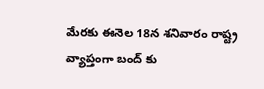మేరకు ఈనెల 18న శనివారం రాష్ట్ర వ్యాప్తంగా బంద్ కు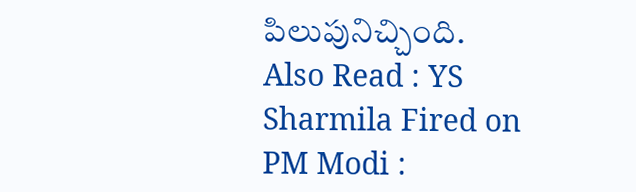పిలుపునిచ్చింది.
Also Read : YS Sharmila Fired on PM Modi :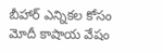బీహార్ ఎన్నికల కోసం మోదీ కాషాయ వేషం